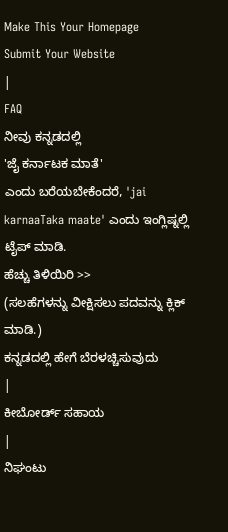Make This Your Homepage
Submit Your Website
|
FAQ
ನೀವು ಕನ್ನಡದಲ್ಲಿ
'ಜೈ ಕರ್ನಾಟಕ ಮಾತೆ'
ಎಂದು ಬರೆಯಬೇಕೆಂದರೆ, 'jai karnaaTaka maate' ಎಂದು ಇಂಗ್ಲಿಷ್ನಲ್ಲಿ ಟೈಪ್ ಮಾಡಿ.
ಹೆಚ್ಚು ತಿಳಿಯಿರಿ >>
(ಸಲಹೆಗಳನ್ನು ವೀಕ್ಷಿಸಲು ಪದವನ್ನು ಕ್ಲಿಕ್ ಮಾಡಿ.)
ಕನ್ನಡದಲ್ಲಿ ಹೇಗೆ ಬೆರಳಚ್ಚಿಸುವುದು
|
ಕೀಬೋರ್ಡ್ ಸಹಾಯ
|
ನಿಘಂಟು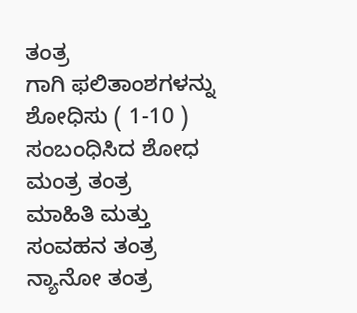ತಂತ್ರ
ಗಾಗಿ ಫಲಿತಾಂಶಗಳನ್ನು ಶೋಧಿಸು ( 1-10 )
ಸಂಬಂಧಿಸಿದ ಶೋಧ
ಮಂತ್ರ ತಂತ್ರ
ಮಾಹಿತಿ ಮತ್ತು ಸಂವಹನ ತಂತ್ರ
ನ್ಯಾನೋ ತಂತ್ರ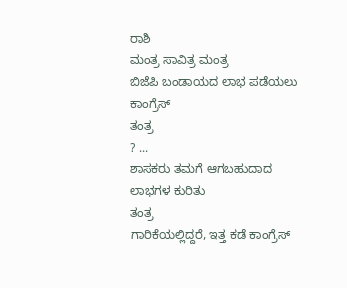ರಾಶಿ
ಮಂತ್ರ ಸಾವಿತ್ರ ಮಂತ್ರ
ಬಿಜೆಪಿ ಬಂಡಾಯದ ಲಾಭ ಪಡೆಯಲು ಕಾಂಗ್ರೆಸ್
ತಂತ್ರ
? ...
ಶಾಸಕರು ತಮಗೆ ಆಗಬಹುದಾದ ಲಾಭಗಳ ಕುರಿತು
ತಂತ್ರ
ಗಾರಿಕೆಯಲ್ಲಿದ್ದರೆ, ಇತ್ತ ಕಡೆ ಕಾಂಗ್ರೆಸ್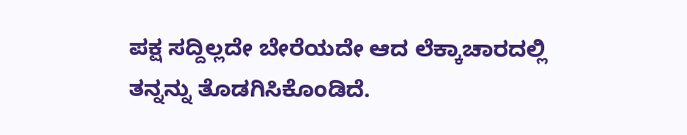ಪಕ್ಷ ಸದ್ದಿಲ್ಲದೇ ಬೇರೆಯದೇ ಆದ ಲೆಕ್ಕಾಚಾರದಲ್ಲಿ ತನ್ನನ್ನು ತೊಡಗಿಸಿಕೊಂಡಿದೆ.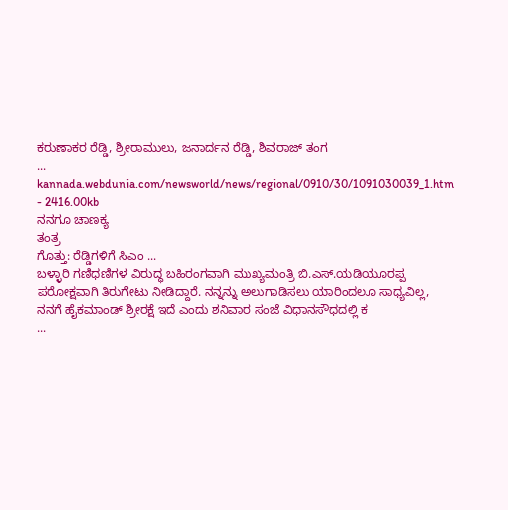ಕರುಣಾಕರ ರೆಡ್ಡಿ, ಶ್ರೀರಾಮುಲು, ಜನಾರ್ದನ ರೆಡ್ಡಿ, ಶಿವರಾಜ್ ತಂಗ
...
kannada.webdunia.com/newsworld/news/regional/0910/30/1091030039_1.htm - 2416.00kb
ನನಗೂ ಚಾಣಕ್ಯ
ತಂತ್ರ
ಗೊತ್ತು: ರೆಡ್ಡಿಗಳಿಗೆ ಸಿಎಂ ...
ಬಳ್ಳಾರಿ ಗಣಿಧಣಿಗಳ ವಿರುದ್ಧ ಬಹಿರಂಗವಾಗಿ ಮುಖ್ಯಮಂತ್ರಿ ಬಿ.ಎಸ್.ಯಡಿಯೂರಪ್ಪ ಪರೋಕ್ಷವಾಗಿ ತಿರುಗೇಟು ನೀಡಿದ್ದಾರೆ. ನನ್ನನ್ನು ಅಲುಗಾಡಿಸಲು ಯಾರಿಂದಲೂ ಸಾಧ್ಯವಿಲ್ಲ, ನನಗೆ ಹೈಕಮಾಂಡ್ ಶ್ರೀರಕ್ಷೆ ಇದೆ ಎಂದು ಶನಿವಾರ ಸಂಜೆ ವಿಧಾನಸೌಧದಲ್ಲಿ ಕ
...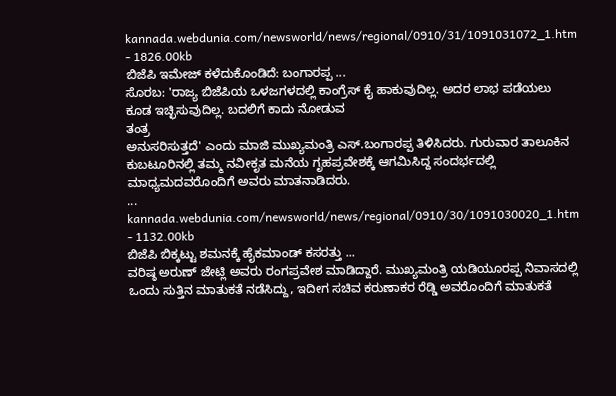kannada.webdunia.com/newsworld/news/regional/0910/31/1091031072_1.htm - 1826.00kb
ಬಿಜೆಪಿ ಇಮೇಜ್ ಕಳೆದುಕೊಂಡಿದೆ: ಬಂಗಾರಪ್ಪ ...
ಸೊರಬ: 'ರಾಜ್ಯ ಬಿಜೆಪಿಯ ಒಳಜಗಳದಲ್ಲಿ ಕಾಂಗ್ರೆಸ್ ಕೈ ಹಾಕುವುದಿಲ್ಲ. ಅದರ ಲಾಭ ಪಡೆಯಲು ಕೂಡ ಇಚ್ಛಿಸುವುದಿಲ್ಲ. ಬದಲಿಗೆ ಕಾದು ನೋಡುವ
ತಂತ್ರ
ಅನುಸರಿಸುತ್ತದೆ' ಎಂದು ಮಾಜಿ ಮುಖ್ಯಮಂತ್ರಿ ಎಸ್.ಬಂಗಾರಪ್ಪ ತಿಳಿಸಿದರು. ಗುರುವಾರ ತಾಲೂಕಿನ ಕುಬಟೂರಿನಲ್ಲಿ ತಮ್ಮ ನವೀಕೃತ ಮನೆಯ ಗೃಹಪ್ರವೇಶಕ್ಕೆ ಆಗಮಿಸಿದ್ದ ಸಂದರ್ಭದಲ್ಲಿ ಮಾಧ್ಯಮದವರೊಂದಿಗೆ ಅವರು ಮಾತನಾಡಿದರು.
...
kannada.webdunia.com/newsworld/news/regional/0910/30/1091030020_1.htm - 1132.00kb
ಬಿಜೆಪಿ ಬಿಕ್ಕಟ್ಟು ಶಮನಕ್ಕೆ ಹೈಕಮಾಂಡ್ ಕಸರತ್ತು ...
ವರಿಷ್ಠ ಅರುಣ್ ಜೇಟ್ಲಿ ಅವರು ರಂಗಪ್ರವೇಶ ಮಾಡಿದ್ದಾರೆ. ಮುಖ್ಯಮಂತ್ರಿ ಯಡಿಯೂರಪ್ಪ ನಿವಾಸದಲ್ಲಿ ಒಂದು ಸುತ್ತಿನ ಮಾತುಕತೆ ನಡೆಸಿದ್ದು, ಇದೀಗ ಸಚಿವ ಕರುಣಾಕರ ರೆಡ್ಡಿ ಅವರೊಂದಿಗೆ ಮಾತುಕತೆ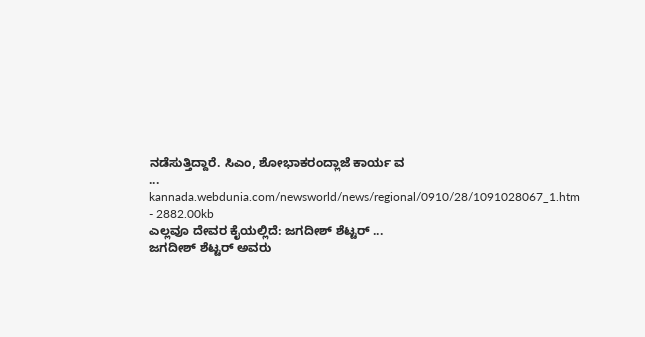ನಡೆಸುತ್ತಿದ್ದಾರೆ. ಸಿಎಂ, ಶೋಭಾಕರಂದ್ಲಾಜೆ ಕಾರ್ಯ ವ
...
kannada.webdunia.com/newsworld/news/regional/0910/28/1091028067_1.htm - 2882.00kb
ಎಲ್ಲವೂ ದೇವರ ಕೈಯಲ್ಲಿದೆ: ಜಗದೀಶ್ ಶೆಟ್ಟರ್ ...
ಜಗದೀಶ್ ಶೆಟ್ಟರ್ ಅವರು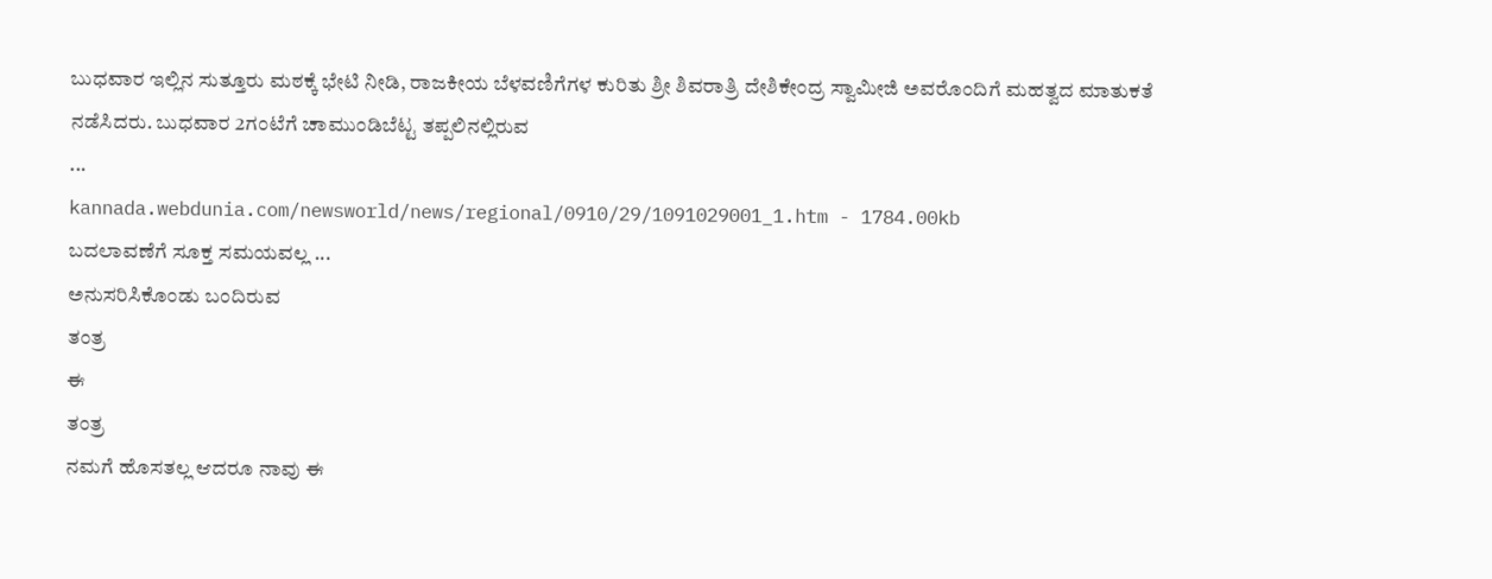ಬುಧವಾರ ಇಲ್ಲಿನ ಸುತ್ತೂರು ಮಠಕ್ಕೆ ಭೇಟಿ ನೀಡಿ, ರಾಜಕೀಯ ಬೆಳವಣಿಗೆಗಳ ಕುರಿತು ಶ್ರೀ ಶಿವರಾತ್ರಿ ದೇಶಿಕೇಂದ್ರ ಸ್ವಾಮೀಜಿ ಅವರೊಂದಿಗೆ ಮಹತ್ವದ ಮಾತುಕತೆ ನಡೆಸಿದರು. ಬುಧವಾರ 2ಗಂಟೆಗೆ ಚಾಮುಂಡಿಬೆಟ್ಟ ತಪ್ಪಲಿನಲ್ಲಿರುವ
...
kannada.webdunia.com/newsworld/news/regional/0910/29/1091029001_1.htm - 1784.00kb
ಬದಲಾವಣೆಗೆ ಸೂಕ್ತ ಸಮಯವಲ್ಲ ...
ಅನುಸರಿಸಿಕೊಂಡು ಬಂದಿರುವ
ತಂತ್ರ
ಈ
ತಂತ್ರ
ನಮಗೆ ಹೊಸತಲ್ಲ ಆದರೂ ನಾವು ಈ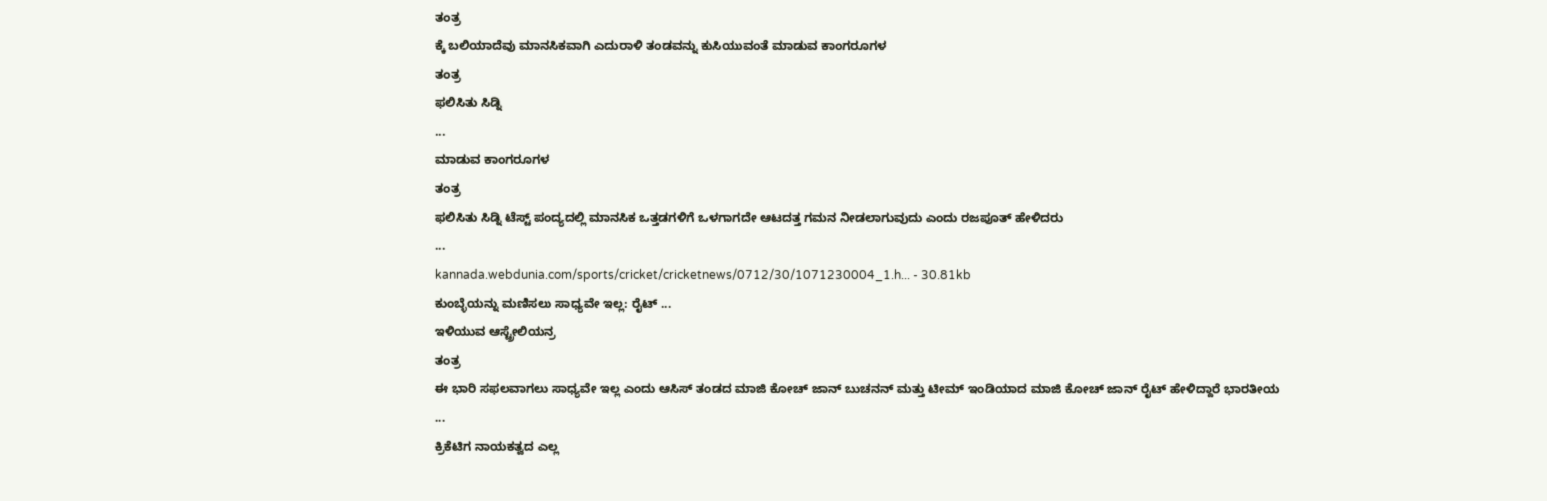ತಂತ್ರ
ಕ್ಕೆ ಬಲಿಯಾದೆವು ಮಾನಸಿಕವಾಗಿ ಎದುರಾಳಿ ತಂಡವನ್ನು ಕುಸಿಯುವಂತೆ ಮಾಡುವ ಕಾಂಗರೂಗಳ
ತಂತ್ರ
ಫಲಿಸಿತು ಸಿಡ್ನಿ
...
ಮಾಡುವ ಕಾಂಗರೂಗಳ
ತಂತ್ರ
ಫಲಿಸಿತು ಸಿಡ್ನಿ ಟೆಸ್ಟ್ ಪಂದ್ಯದಲ್ಲಿ ಮಾನಸಿಕ ಒತ್ತಡಗಳಿಗೆ ಒಳಗಾಗದೇ ಆಟದತ್ತ ಗಮನ ನೀಡಲಾಗುವುದು ಎಂದು ರಜಪೂತ್ ಹೇಳಿದರು
...
kannada.webdunia.com/sports/cricket/cricketnews/0712/30/1071230004_1.h... - 30.81kb
ಕುಂಬ್ಳೆಯನ್ನು ಮಣಿಸಲು ಸಾಧ್ಯವೇ ಇಲ್ಲ: ರೈಟ್ ...
ಇಳಿಯುವ ಆಸ್ಟ್ರೇಲಿಯನ್ರ
ತಂತ್ರ
ಈ ಭಾರಿ ಸಫಲವಾಗಲು ಸಾಧ್ಯವೇ ಇಲ್ಲ ಎಂದು ಆಸಿಸ್ ತಂಡದ ಮಾಜಿ ಕೋಚ್ ಜಾನ್ ಬುಚನನ್ ಮತ್ತು ಟೀಮ್ ಇಂಡಿಯಾದ ಮಾಜಿ ಕೋಚ್ ಜಾನ್ ರೈಟ್ ಹೇಳಿದ್ದಾರೆ ಭಾರತೀಯ
...
ಕ್ರಿಕೆಟಿಗ ನಾಯಕತ್ವದ ಎಲ್ಲ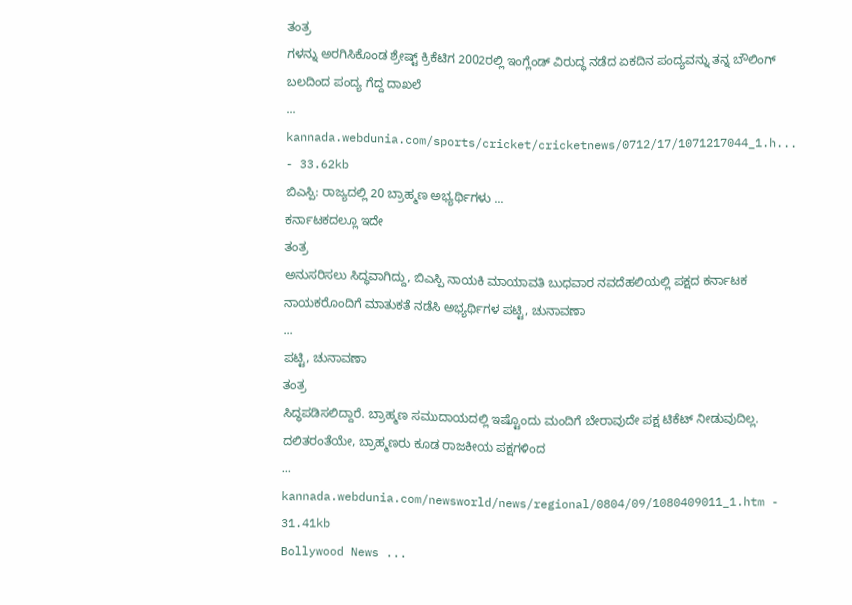ತಂತ್ರ
ಗಳನ್ನು ಅರಗಿಸಿಕೊಂಡ ಶ್ರೇಷ್ಟ್ ಕ್ರಿಕೆಟಿಗ 2002ರಲ್ಲಿ ಇಂಗ್ಲೆಂಡ್ ವಿರುದ್ಧ ನಡೆದ ಏಕದಿನ ಪಂದ್ಯವನ್ನು ತನ್ನ ಬೌಲಿಂಗ್ ಬಲದಿಂದ ಪಂದ್ಯ ಗೆದ್ದ ದಾಖಲೆ
...
kannada.webdunia.com/sports/cricket/cricketnews/0712/17/1071217044_1.h... - 33.62kb
ಬಿಎಸ್ಪಿ: ರಾಜ್ಯದಲ್ಲಿ 20 ಬ್ರಾಹ್ಮಣ ಅಭ್ಯರ್ಥಿಗಳು ...
ಕರ್ನಾಟಕದಲ್ಲೂ ಇದೇ
ತಂತ್ರ
ಅನುಸರಿಸಲು ಸಿದ್ಧವಾಗಿದ್ದು, ಬಿಎಸ್ಪಿ ನಾಯಕಿ ಮಾಯಾವತಿ ಬುಧವಾರ ನವದೆಹಲಿಯಲ್ಲಿ ಪಕ್ಷದ ಕರ್ನಾಟಕ ನಾಯಕರೊಂದಿಗೆ ಮಾತುಕತೆ ನಡೆಸಿ ಅಭ್ಯರ್ಥಿಗಳ ಪಟ್ಟಿ, ಚುನಾವಣಾ
...
ಪಟ್ಟಿ, ಚುನಾವಣಾ
ತಂತ್ರ
ಸಿದ್ಧಪಡಿಸಲಿದ್ದಾರೆ. ಬ್ರಾಹ್ಮಣ ಸಮುದಾಯದಲ್ಲಿ ಇಷ್ಟೊಂದು ಮಂದಿಗೆ ಬೇರಾವುದೇ ಪಕ್ಷ ಟಿಕೆಟ್ ನೀಡುವುದಿಲ್ಲ. ದಲಿತರಂತೆಯೇ, ಬ್ರಾಹ್ಮಣರು ಕೂಡ ರಾಜಕೀಯ ಪಕ್ಷಗಳಿಂದ
...
kannada.webdunia.com/newsworld/news/regional/0804/09/1080409011_1.htm - 31.41kb
Bollywood News ...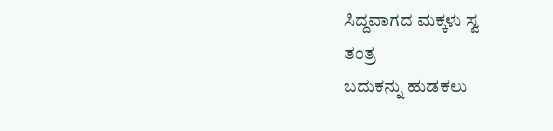ಸಿದ್ದವಾಗದ ಮಕ್ಕಳು ಸ್ವ
ತಂತ್ರ
ಬದುಕನ್ನು ಹುಡಕಲು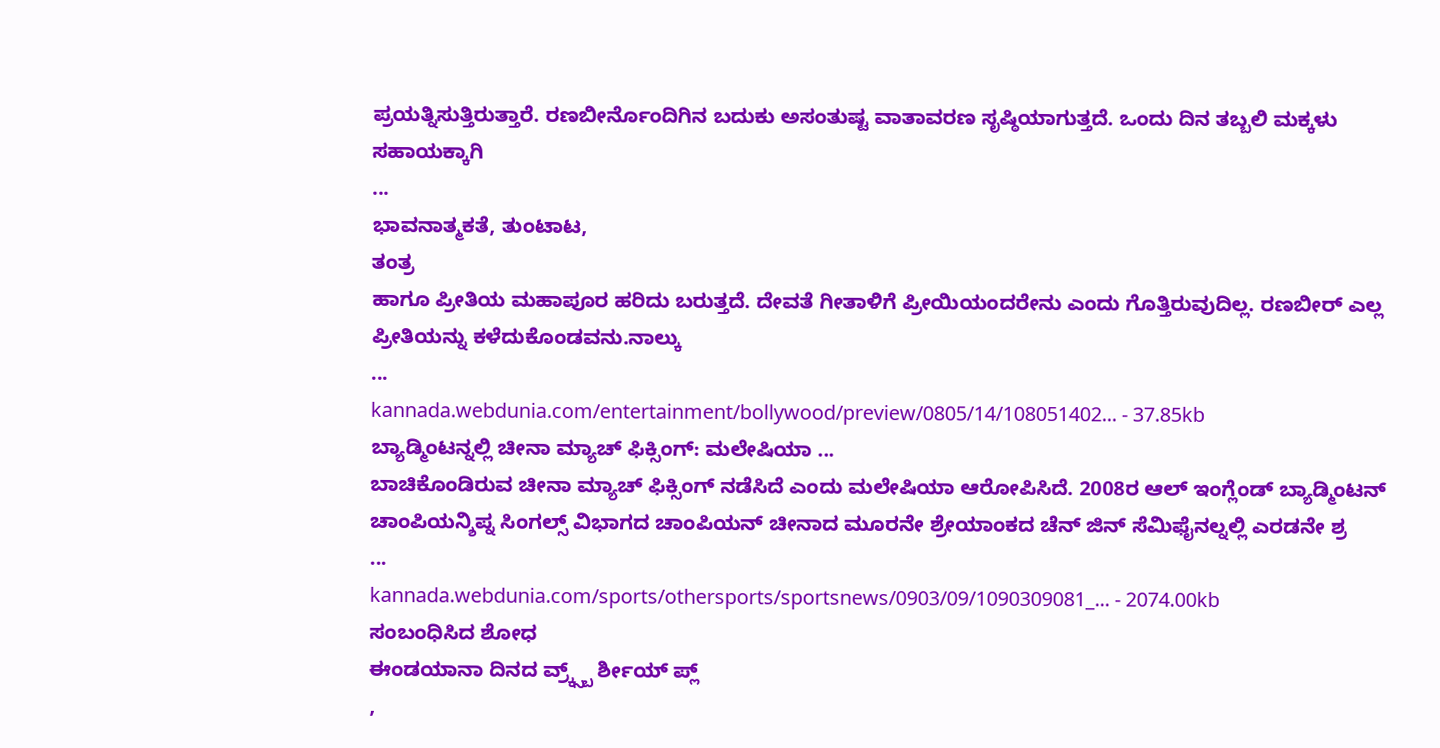ಪ್ರಯತ್ನಿಸುತ್ತಿರುತ್ತಾರೆ. ರಣಬೀರ್ನೊಂದಿಗಿನ ಬದುಕು ಅಸಂತುಷ್ಟ ವಾತಾವರಣ ಸೃಷ್ಠಿಯಾಗುತ್ತದೆ. ಒಂದು ದಿನ ತಬ್ಬಲಿ ಮಕ್ಕಳು ಸಹಾಯಕ್ಕಾಗಿ
...
ಭಾವನಾತ್ಮಕತೆ, ತುಂಟಾಟ,
ತಂತ್ರ
ಹಾಗೂ ಪ್ರೀತಿಯ ಮಹಾಪೂರ ಹರಿದು ಬರುತ್ತದೆ. ದೇವತೆ ಗೀತಾಳಿಗೆ ಪ್ರೀಯಿಯಂದರೇನು ಎಂದು ಗೊತ್ತಿರುವುದಿಲ್ಲ. ರಣಬೀರ್ ಎಲ್ಲ ಪ್ರೀತಿಯನ್ನು ಕಳೆದುಕೊಂಡವನು.ನಾಲ್ಕು
...
kannada.webdunia.com/entertainment/bollywood/preview/0805/14/108051402... - 37.85kb
ಬ್ಯಾಡ್ಮಿಂಟನ್ನಲ್ಲಿ ಚೀನಾ ಮ್ಯಾಚ್ ಫಿಕ್ಸಿಂಗ್: ಮಲೇಷಿಯಾ ...
ಬಾಚಿಕೊಂಡಿರುವ ಚೀನಾ ಮ್ಯಾಚ್ ಫಿಕ್ಸಿಂಗ್ ನಡೆಸಿದೆ ಎಂದು ಮಲೇಷಿಯಾ ಆರೋಪಿಸಿದೆ. 2008ರ ಆಲ್ ಇಂಗ್ಲೆಂಡ್ ಬ್ಯಾಡ್ಮಿಂಟನ್ ಚಾಂಪಿಯನ್ಶಿಪ್ನ ಸಿಂಗಲ್ಸ್ ವಿಭಾಗದ ಚಾಂಪಿಯನ್ ಚೀನಾದ ಮೂರನೇ ಶ್ರೇಯಾಂಕದ ಚೆನ್ ಜಿನ್ ಸೆಮಿಫೈನಲ್ನಲ್ಲಿ ಎರಡನೇ ಶ್ರ
...
kannada.webdunia.com/sports/othersports/sportsnews/0903/09/1090309081_... - 2074.00kb
ಸಂಬಂಧಿಸಿದ ಶೋಧ
ಈಂಡಯಾನಾ ದಿನದ ವ್ರ್ಕ್ಸ್ಬ್ ರ್ಶೀಯ್ ಪ್ಲ್
,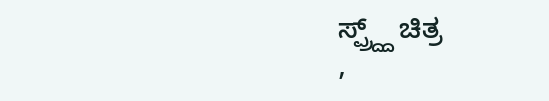ಸ್ಪ್ರ್ದ್ದ್ ಚಿತ್ರ
,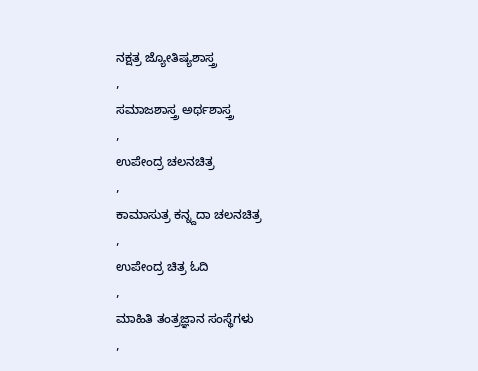ನಕ್ಷತ್ರ ಜ್ಯೋತಿಷ್ಯಶಾಸ್ತ್ರ
,
ಸಮಾಜಶಾಸ್ತ್ರ ಅರ್ಥಶಾಸ್ತ್ರ
,
ಉಪೇಂದ್ರ ಚಲನಚಿತ್ರ
,
ಕಾಮಾಸುತ್ರ ಕನ್ನ್ದದಾ ಚಲನಚಿತ್ರ
,
ಉಪೇಂದ್ರ ಚಿತ್ರ ಓದಿ
,
ಮಾಹಿತಿ ತಂತ್ರಜ್ಞಾನ ಸಂಸ್ಥೆಗಳು
,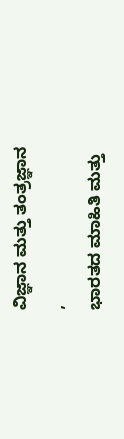ವಿಜ್ಞಾನ ಮತ್ತು ತಂತ್ರಜ್ಞಾನ
,
ಭಾರತದ ಮಾಹಿತಿ ಮತ್ತು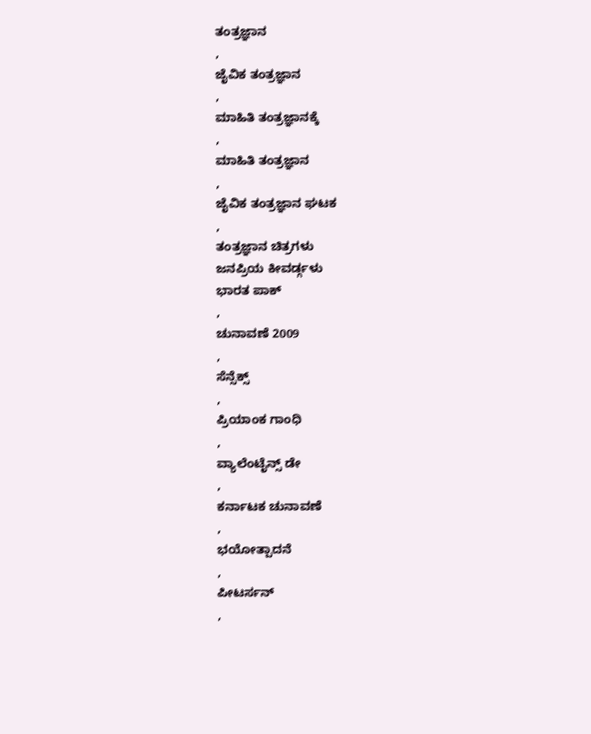ತಂತ್ರಜ್ಞಾನ
,
ಜೈವಿಕ ತಂತ್ರಜ್ಞಾನ
,
ಮಾಹಿತಿ ತಂತ್ರಜ್ಞಾನಕ್ಕೆ
,
ಮಾಹಿತಿ ತಂತ್ರಜ್ಞಾನ
,
ಜೈವಿಕ ತಂತ್ರಜ್ಞಾನ ಘಟಕ
,
ತಂತ್ರಜ್ಞಾನ ಚಿತ್ರಗಳು
ಜನಪ್ರಿಯ ಕೀವರ್ಡ್ಗಳು
ಭಾರತ ಪಾಕ್
,
ಚುನಾವಣೆ 2009
,
ಸೆನ್ಸೆಕ್ಸ್
,
ಪ್ರಿಯಾಂಕ ಗಾಂಧಿ
,
ವ್ಯಾಲೆಂಟೈನ್ಸ್ ಡೇ
,
ಕರ್ನಾಟಕ ಚುನಾವಣೆ
,
ಭಯೋತ್ಪಾದನೆ
,
ಪೀಟರ್ಸನ್
,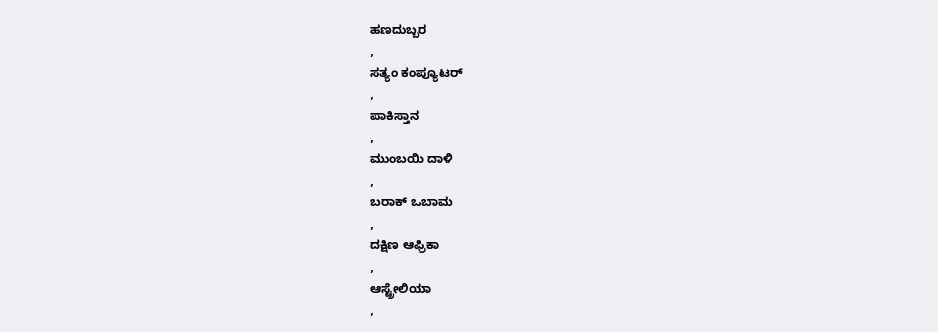ಹಣದುಬ್ಬರ
,
ಸತ್ಯಂ ಕಂಪ್ಯೂಟರ್
,
ಪಾಕಿಸ್ತಾನ
,
ಮುಂಬಯಿ ದಾಳಿ
,
ಬರಾಕ್ ಒಬಾಮ
,
ದಕ್ಷಿಣ ಆಫ್ರಿಕಾ
,
ಆಸ್ಟ್ರೇಲಿಯಾ
,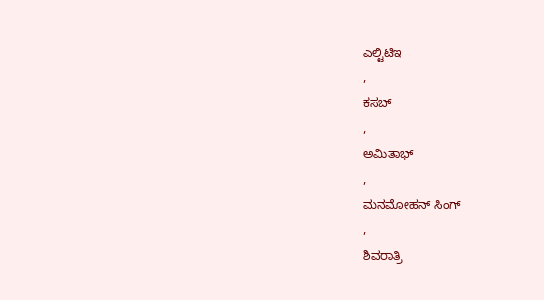ಎಲ್ಟಿಟಿಇ
,
ಕಸಬ್
,
ಅಮಿತಾಭ್
,
ಮನಮೋಹನ್ ಸಿಂಗ್
,
ಶಿವರಾತ್ರಿ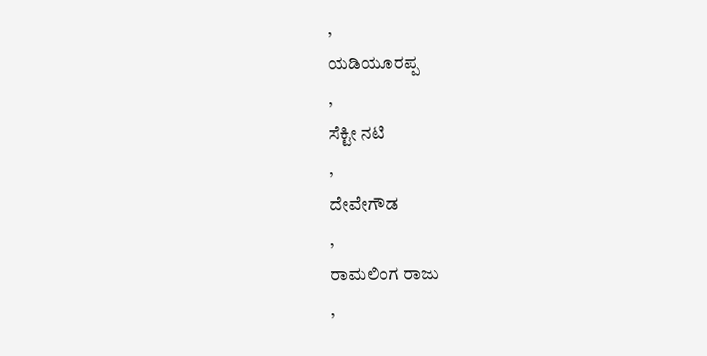,
ಯಡಿಯೂರಪ್ಪ
,
ಸೆಕ್ಟೀ ನಟಿ
,
ದೇವೇಗೌಡ
,
ರಾಮಲಿಂಗ ರಾಜು
,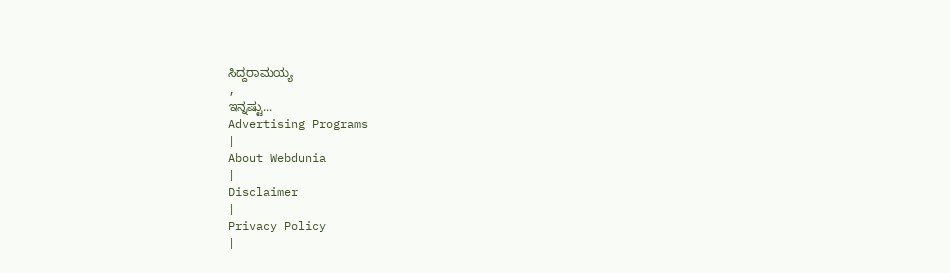ಸಿದ್ದರಾಮಯ್ಯ
,
ಇನ್ನಷ್ಟು...
Advertising Programs
|
About Webdunia
|
Disclaimer
|
Privacy Policy
|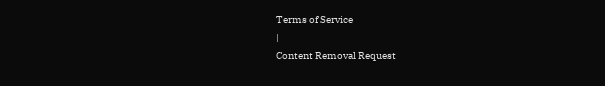Terms of Service
|
Content Removal Request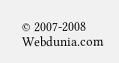© 2007-2008 Webdunia.com